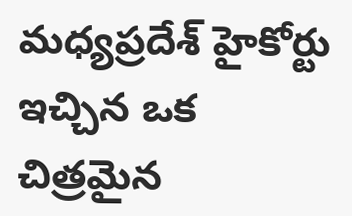మధ్యప్రదేశ్ హైకోర్టు ఇచ్చిన ఒక చిత్రమైన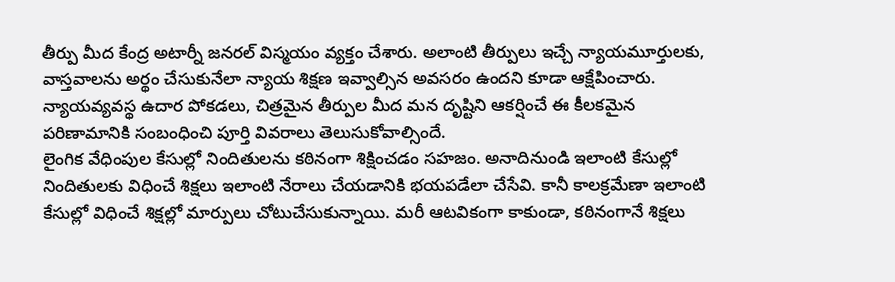తీర్పు మీద కేంద్ర అటార్నీ జనరల్ విస్మయం వ్యక్తం చేశారు. అలాంటి తీర్పులు ఇచ్చే న్యాయమూర్తులకు, వాస్తవాలను అర్థం చేసుకునేలా న్యాయ శిక్షణ ఇవ్వాల్సిన అవసరం ఉందని కూడా ఆక్షేపించారు. న్యాయవ్యవస్థ ఉదార పోకడలు, చిత్రమైన తీర్పుల మీద మన దృష్టిని ఆకర్షించే ఈ కీలకమైన పరిణామానికి సంబంధించి పూర్తి వివరాలు తెలుసుకోవాల్సిందే.
లైంగిక వేధింపుల కేసుల్లో నిందితులను కఠినంగా శిక్షించడం సహజం. అనాదినుండి ఇలాంటి కేసుల్లో నిందితులకు విధించే శిక్షలు ఇలాంటి నేరాలు చేయడానికి భయపడేలా చేసేవి. కానీ కాలక్రమేణా ఇలాంటి కేసుల్లో విధించే శిక్షల్లో మార్పులు చోటుచేసుకున్నాయి. మరీ ఆటవికంగా కాకుండా, కఠినంగానే శిక్షలు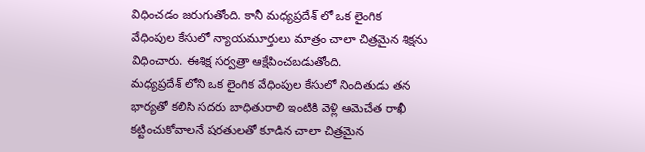విధించడం జరుగుతోంది. కానీ మధ్యప్రదేశ్ లో ఒక లైంగిక వేధింపుల కేసులో న్యాయమూర్తులు మాత్రం చాలా చిత్రమైన శిక్షను విధించారు. ఈశిక్ష సర్వత్రా ఆక్షేపించబడుతోంది.
మధ్యప్రదేశ్ లోని ఒక లైంగిక వేధింపుల కేసులో నిందితుడు తన భార్యతో కలిసి సదరు బాధితురాలి ఇంటికి వెళ్లి ఆమెచేత రాఖీ కట్టించుకోవాలనే షరతులతో కూడిన చాలా చిత్రమైన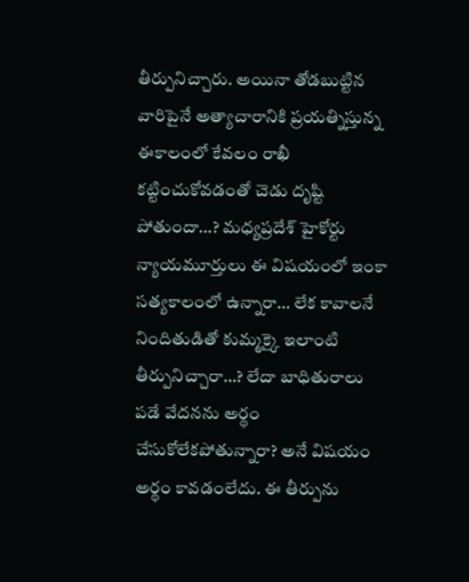తీర్పునిచ్చారు. అయినా తోడబుట్టిన వారిపైనే అత్యాచారానికి ప్రయత్నిస్తున్న ఈకాలంలో కేవలం రాఖీ కట్టించుకోవడంతో చెడు దృష్టి పోతుందా…? మధ్యప్రదేశ్ హైకోర్టు న్యాయమూర్తులు ఈ విషయంలో ఇంకా సత్యకాలంలో ఉన్నారా… లేక కావాలనే నిందితుడితో కుమ్మక్కై ఇలాంటి తీర్పునిచ్చారా…? లేదా బాధితురాలు పడే వేదనను అర్థం చేసుకోలేకపోతున్నారా? అనే విషయం అర్థం కావడంలేదు. ఈ తీర్పును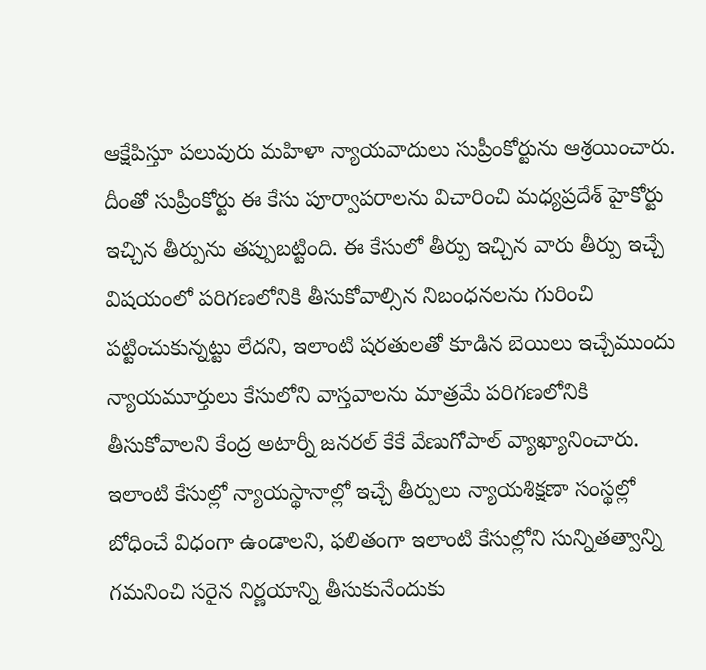ఆక్షేపిస్తూ పలువురు మహిళా న్యాయవాదులు సుప్రీంకోర్టును ఆశ్రయించారు. దీంతో సుప్రీంకోర్టు ఈ కేసు పూర్వాపరాలను విచారించి మధ్యప్రదేశ్ హైకోర్టు ఇచ్చిన తీర్పును తప్పుబట్టింది. ఈ కేసులో తీర్పు ఇచ్చిన వారు తీర్పు ఇచ్చే విషయంలో పరిగణలోనికి తీసుకోవాల్సిన నిబంధనలను గురించి పట్టించుకున్నట్టు లేదని, ఇలాంటి షరతులతో కూడిన బెయిలు ఇచ్చేముందు న్యాయమూర్తులు కేసులోని వాస్తవాలను మాత్రమే పరిగణలోనికి తీసుకోవాలని కేంద్ర అటార్నీ జనరల్ కేకే వేణుగోపాల్ వ్యాఖ్యానించారు. ఇలాంటి కేసుల్లో న్యాయస్థానాల్లో ఇచ్చే తీర్పులు న్యాయశిక్షణా సంస్థల్లో బోధించే విధంగా ఉండాలని, ఫలితంగా ఇలాంటి కేసుల్లోని సున్నితత్వాన్ని గమనించి సరైన నిర్ణయాన్ని తీసుకునేందుకు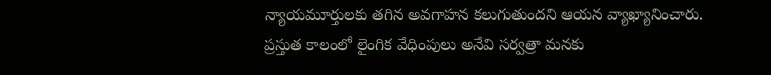న్యాయమూర్తులకు తగిన అవగాహన కలుగుతుందని ఆయన వ్యాఖ్యానించారు.
ప్రస్తుత కాలంలో లైంగిక వేధింపులు అనేవి సర్వత్రా మనకు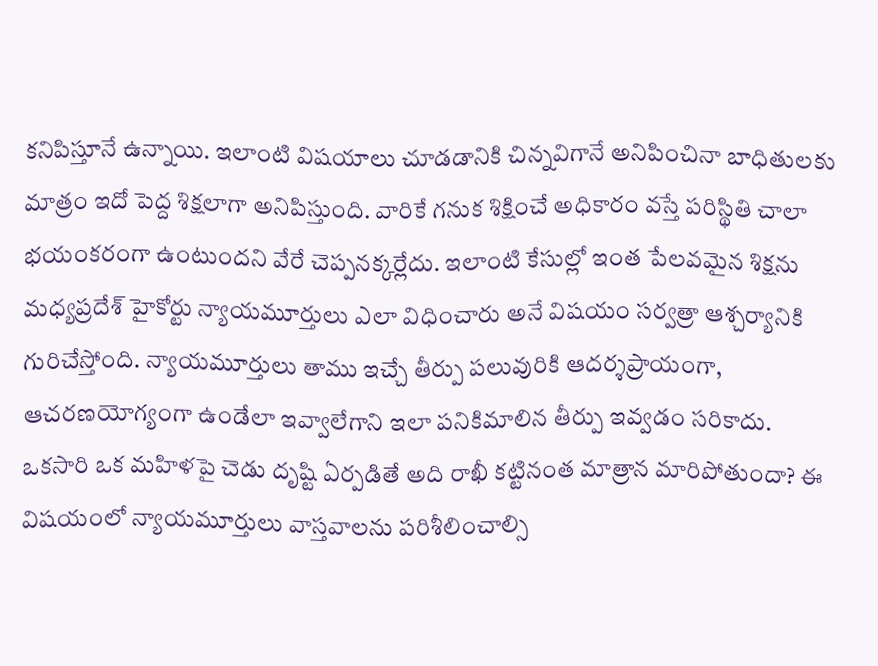కనిపిస్తూనే ఉన్నాయి. ఇలాంటి విషయాలు చూడడానికి చిన్నవిగానే అనిపించినా బాధితులకు మాత్రం ఇదో పెద్ద శిక్షలాగా అనిపిస్తుంది. వారికే గనుక శిక్షించే అధికారం వస్తే పరిస్థితి చాలా భయంకరంగా ఉంటుందని వేరే చెప్పనక్కర్లేదు. ఇలాంటి కేసుల్లో ఇంత పేలవమైన శిక్షను మధ్యప్రదేశ్ హైకోర్టు న్యాయమూర్తులు ఎలా విధించారు అనే విషయం సర్వత్రా ఆశ్చర్యానికి గురిచేస్తోంది. న్యాయమూర్తులు తాము ఇచ్చే తీర్పు పలువురికి ఆదర్శప్రాయంగా, ఆచరణయోగ్యంగా ఉండేలా ఇవ్వాలేగాని ఇలా పనికిమాలిన తీర్పు ఇవ్వడం సరికాదు.
ఒకసారి ఒక మహిళపై చెడు దృష్టి ఏర్పడితే అది రాఖీ కట్టినంత మాత్రాన మారిపోతుందా? ఈ విషయంలో న్యాయమూర్తులు వాస్తవాలను పరిశీలించాల్సి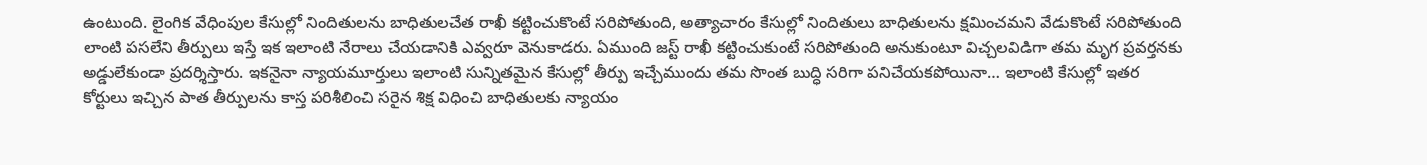ఉంటుంది. లైంగిక వేధింపుల కేసుల్లో నిందితులను బాధితులచేత రాఖీ కట్టించుకొంటే సరిపోతుంది, అత్యాచారం కేసుల్లో నిందితులు బాధితులను క్షమించమని వేడుకొంటే సరిపోతుంది లాంటి పసలేని తీర్పులు ఇస్తే ఇక ఇలాంటి నేరాలు చేయడానికి ఎవ్వరూ వెనుకాడరు. ఏముంది జస్ట్ రాఖీ కట్టించుకుంటే సరిపోతుంది అనుకుంటూ విచ్చలవిడిగా తమ మృగ ప్రవర్తనకు అడ్డులేకుండా ప్రదర్శిస్తారు. ఇకనైనా న్యాయమూర్తులు ఇలాంటి సున్నితమైన కేసుల్లో తీర్పు ఇచ్చేముందు తమ సొంత బుద్ధి సరిగా పనిచేయకపోయినా… ఇలాంటి కేసుల్లో ఇతర కోర్టులు ఇచ్చిన పాత తీర్పులను కాస్త పరిశీలించి సరైన శిక్ష విధించి బాధితులకు న్యాయం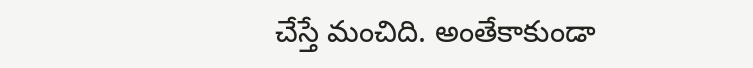చేస్తే మంచిది. అంతేకాకుండా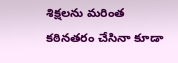శిక్షలను మరింత కఠినతరం చేసినా కూడా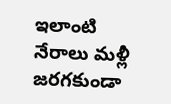ఇలాంటి నేరాలు మళ్లీ జరగకుండా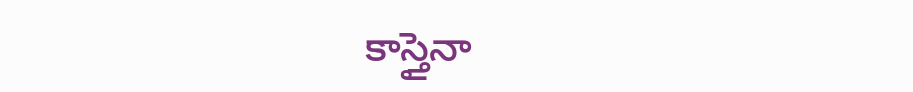కాస్తైనా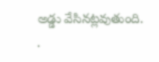అడ్డు వేసినట్లవుతుంది.
.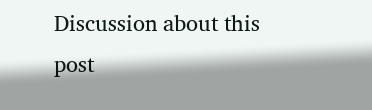Discussion about this post